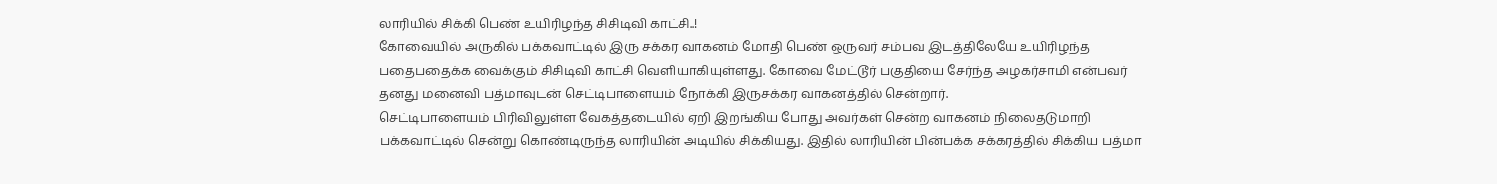லாரியில் சிக்கி பெண் உயிரிழந்த சிசிடிவி காட்சி..!
கோவையில் அருகில் பக்கவாட்டில் இரு சக்கர வாகனம் மோதி பெண் ஒருவர் சம்பவ இடத்திலேயே உயிரிழந்த பதைபதைக்க வைக்கும் சிசிடிவி காட்சி வெளியாகியுள்ளது. கோவை மேட்டூர் பகுதியை சேர்ந்த அழகர்சாமி என்பவர் தனது மனைவி பத்மாவுடன் செட்டிபாளையம் நோக்கி இருசக்கர வாகனத்தில் சென்றார்.
செட்டிபாளையம் பிரிவிலுள்ள வேகத்தடையில் ஏறி இறங்கிய போது அவர்கள் சென்ற வாகனம் நிலைதடுமாறி பக்கவாட்டில் சென்று கொண்டிருந்த லாரியின் அடியில் சிக்கியது. இதில் லாரியின் பின்பக்க சக்கரத்தில் சிக்கிய பத்மா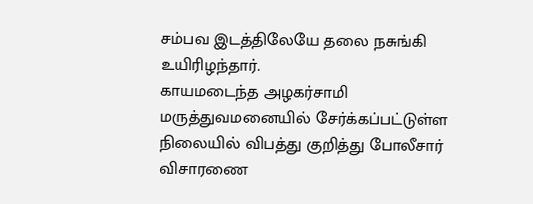சம்பவ இடத்திலேயே தலை நசுங்கி உயிரிழந்தார்.
காயமடைந்த அழகர்சாமி மருத்துவமனையில் சேர்க்கப்பட்டுள்ள நிலையில் விபத்து குறித்து போலீசார் விசாரணை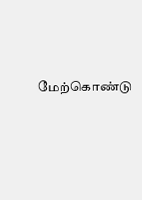மேற்கொண்டு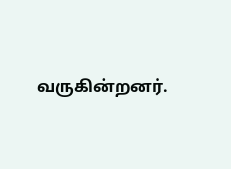வருகின்றனர்.